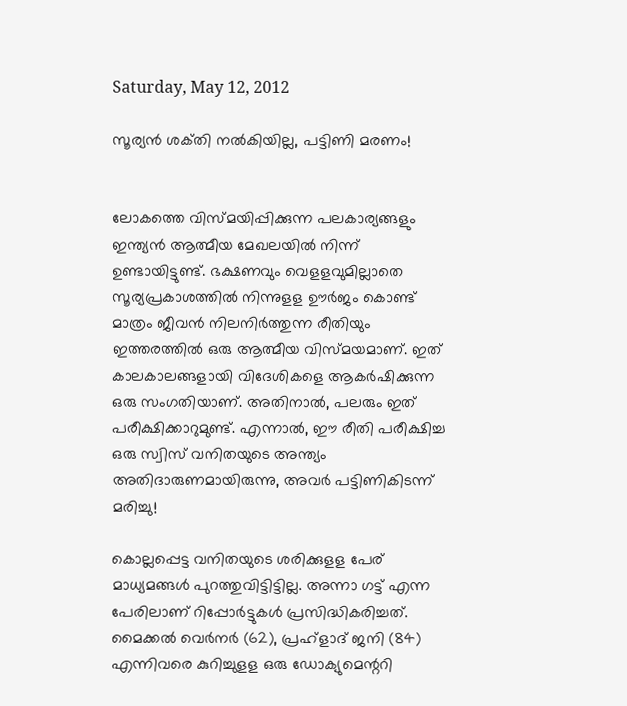Saturday, May 12, 2012

സൂര്യന്‍ ശക്‌തി നല്‍കിയില്ല, പട്ടിണി മരണം!


ലോകത്തെ വിസ്‌മയിപ്പിക്കുന്ന പലകാര്യങ്ങളും ഇന്ത്യന്‍ ആത്മീയ മേഖലയില്‍ നിന്ന്‌ ഉണ്ടായിട്ടുണ്ട്‌. ഭക്ഷണവും വെളളവുമില്ലാതെ സൂര്യപ്രകാശത്തില്‍ നിന്നുളള ഊര്‍ജം കൊണ്ട്‌ മാത്രം ജീവന്‍ നിലനിര്‍ത്തുന്ന രീതിയും ഇത്തരത്തില്‍ ഒരു ആത്മീയ വിസ്‌മയമാണ്‌. ഇത്‌ കാലകാലങ്ങളായി വിദേശികളെ ആകര്‍ഷിക്കുന്ന ഒരു സംഗതിയാണ്‌. അതിനാല്‍, പലരും ഇത്‌ പരീക്ഷിക്കാറുമുണ്ട്‌. എന്നാല്‍, ഈ രീതി പരീക്ഷിച്ച ഒരു സ്വിസ്‌ വനിതയുടെ അന്ത്യം അതിദാരുണമായിരുന്നു, അവര്‍ പട്ടിണികിടന്ന്‌ മരിച്ചു!

കൊല്ലപ്പെട്ട വനിതയുടെ ശരിക്കുളള പേര്‌ മാധ്യമങ്ങള്‍ പുറത്തുവിട്ടിട്ടില്ല. അന്നാ ഗട്ട്‌ എന്ന പേരിലാണ്‌ റിപ്പോര്‍ട്ടുകള്‍ പ്രസിദ്ധികരിച്ചത്‌. മൈക്കല്‍ വെര്‍നര്‍ (62), പ്രഹ്‌ളാദ്‌ ജനി (84) എന്നിവരെ കുറിച്ചുളള ഒരു ഡോക്യുമെന്ററി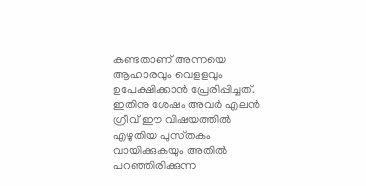കണ്ടതാണ്‌ അന്നയെ ആഹാരവും വെളളവും ഉപേക്ഷിക്കാന്‍ പ്രേരിപ്പിച്ചത്‌. ഇതിനു ശേഷം അവര്‍ എലന്‍ ഗ്രീവ്‌ ഈ വിഷയത്തില്‍ എഴുതിയ പുസ്‌തകം വായിക്കുകയും അതില്‍ പറഞ്ഞിരിക്കുന്ന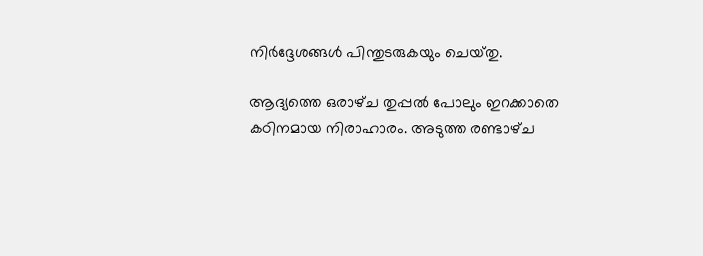നിര്‍ദ്ദേശങ്ങള്‍ പിന്തുടരുകയും ചെയ്‌തു.

ആദ്യത്തെ ഒരാഴ്‌ച തുപ്പല്‍ പോലും ഇറക്കാതെ കഠിനമായ നിരാഹാരം. അടുത്ത രണ്ടാഴ്‌ച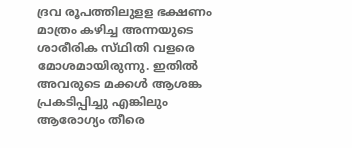ദ്രവ രൂപത്തിലുളള ഭക്ഷണം മാത്രം കഴിച്ച അന്നയുടെ ശാരീരിക സ്‌ഥിതി വളരെ മോശമായിരുന്നു. ഇതില്‍ അവരുടെ മക്കള്‍ ആശങ്ക പ്രകടിപ്പിച്ചു എങ്കിലും ആരോഗ്യം തീരെ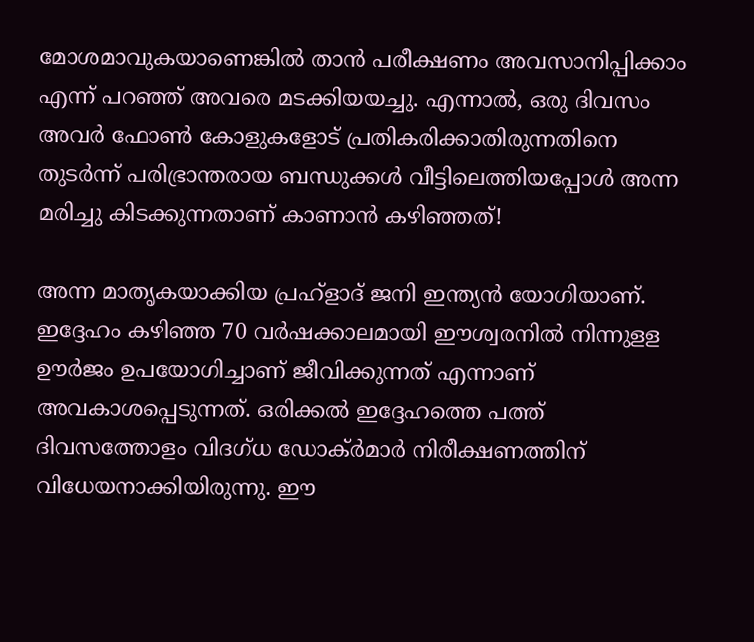മോശമാവുകയാണെങ്കില്‍ താന്‍ പരീക്ഷണം അവസാനിപ്പിക്കാം എന്ന്‌ പറഞ്ഞ്‌ അവരെ മടക്കിയയച്ചു. എന്നാല്‍, ഒരു ദിവസം അവര്‍ ഫോണ്‍ കോളുകളോട്‌ പ്രതികരിക്കാതിരുന്നതിനെ തുടര്‍ന്ന്‌ പരിഭ്രാന്തരായ ബന്ധുക്കള്‍ വീട്ടിലെത്തിയപ്പോള്‍ അന്ന മരിച്ചു കിടക്കുന്നതാണ്‌ കാണാന്‍ കഴിഞ്ഞത്‌!

അന്ന മാതൃകയാക്കിയ പ്രഹ്‌ളാദ്‌ ജനി ഇന്ത്യന്‍ യോഗിയാണ്‌. ഇദ്ദേഹം കഴിഞ്ഞ 70 വര്‍ഷക്കാലമായി ഈശ്വരനില്‍ നിന്നുളള ഊര്‍ജം ഉപയോഗിച്ചാണ്‌ ജീവിക്കുന്നത്‌ എന്നാണ്‌ അവകാശപ്പെടുന്നത്‌. ഒരിക്കല്‍ ഇദ്ദേഹത്തെ പത്ത്‌ ദിവസത്തോളം വിദഗ്‌ധ ഡോക്‌ര്‍മാര്‍ നിരീക്ഷണത്തിന്‌ വിധേയനാക്കിയിരുന്നു. ഈ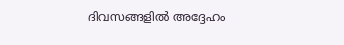ദിവസങ്ങളില്‍ അദ്ദേഹം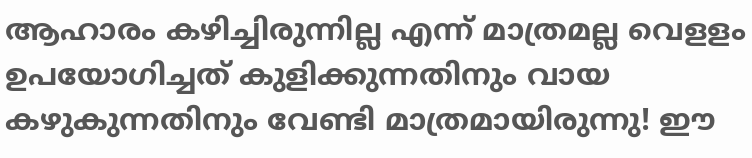ആഹാരം കഴിച്ചിരുന്നില്ല എന്ന്‌ മാത്രമല്ല വെളളം ഉപയോഗിച്ചത്‌ കുളിക്കുന്നതിനും വായ കഴുകുന്നതിനും വേണ്ടി മാത്രമായിരുന്നു! ഈ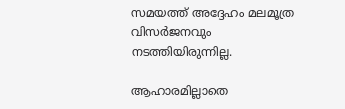സമയത്ത്‌ അദ്ദേഹം മലമൂത്ര വിസര്‍ജനവും നടത്തിയിരുന്നില്ല.

ആഹാരമില്ലാതെ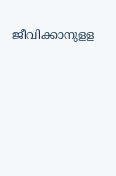ജീവിക്കാനുളള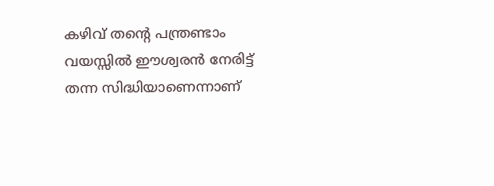കഴിവ്‌ തന്റെ പന്ത്രണ്ടാം വയസ്സില്‍ ഈശ്വരന്‍ നേരിട്ട്‌ തന്ന സിദ്ധിയാണെന്നാണ്‌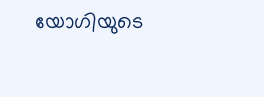യോഗിയുടെ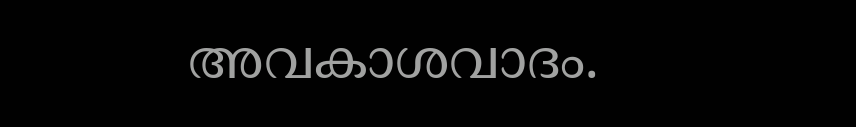അവകാശവാദം.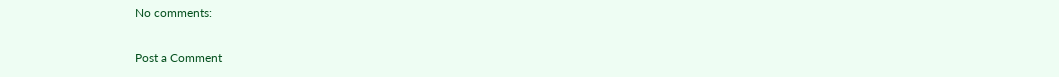No comments:

Post a Comment